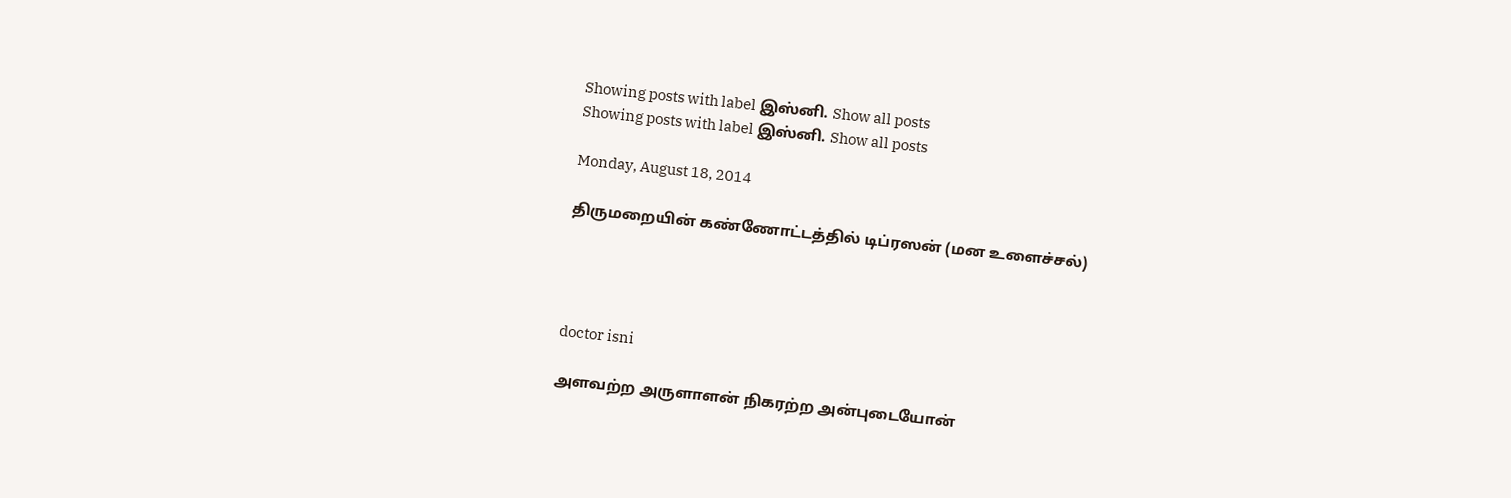Showing posts with label இஸ்னி. Show all posts
Showing posts with label இஸ்னி. Show all posts

Monday, August 18, 2014

திருமறையின் கண்ணோட்டத்தில் டிப்ரஸன் (மன உளைச்சல்)




doctor isni

அளவற்ற அருளாளன் நிகரற்ற அன்புடையோன்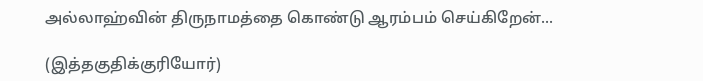அல்லாஹ்வின் திருநாமத்தை கொண்டு ஆரம்பம் செய்கிறேன்...

(இத்தகுதிக்குரியோர்)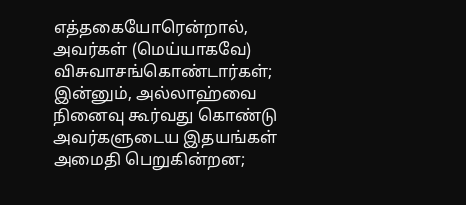எத்தகையோரென்றால், அவர்கள் (மெய்யாகவே) விசுவாசங்கொண்டார்கள்; இன்னும், அல்லாஹ்வை நினைவு கூர்வது கொண்டு அவர்களுடைய இதயங்கள் அமைதி பெறுகின்றன;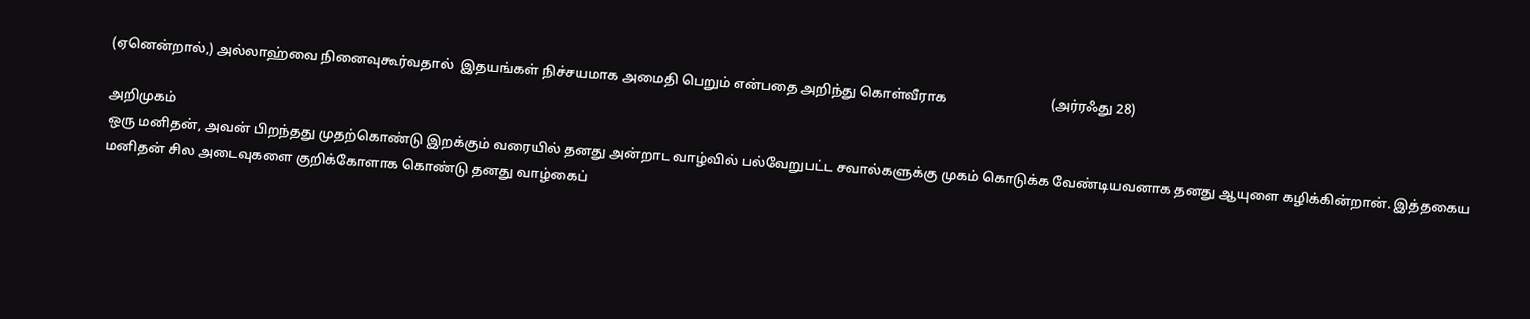(ஏனென்றால்,) அல்லாஹ்வை நினைவுகூர்வதால்  இதயங்கள் நிச்சயமாக அமைதி பெறும் என்பதை அறிந்து கொள்வீராக                               (அர்ரஃது 28)

அறிமுகம்
ஒரு மனிதன், அவன் பிறந்தது முதற்கொண்டு இறக்கும் வரையில் தனது அன்றாட வாழ்வில் பல்வேறுபட்ட சவால்களுக்கு முகம் கொடுக்க வேண்டியவனாக தனது ஆயுளை கழிக்கின்றான். இத்தகைய மனிதன் சில அடைவுகளை குறிக்கோளாக கொண்டு தனது வாழ்கைப்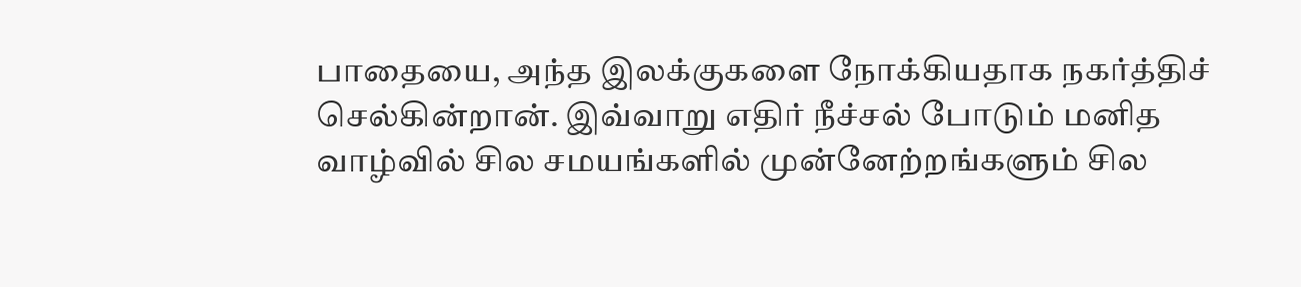பாதையை, அந்த இலக்குகளை நோக்கியதாக நகர்த்திச் செல்கின்றான். இவ்வாறு எதிர் நீச்சல் போடும் மனித வாழ்வில் சில சமயங்களில் முன்னேற்றங்களும் சில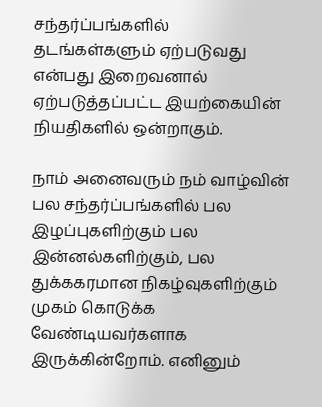சந்தர்ப்பங்களில் தடங்கள்களும் ஏற்படுவது என்பது இறைவனால் ஏற்படுத்தப்பட்ட இயற்கையின் நியதிகளில் ஒன்றாகும்.

நாம் அனைவரும் நம் வாழ்வின் பல சந்தர்ப்பங்களில் பல இழப்புகளிற்கும் பல இன்னல்களிற்கும், பல துக்ககரமான நிகழ்வுகளிற்கும் முகம் கொடுக்க வேண்டியவர்களாக இருக்கின்றோம். எனினும்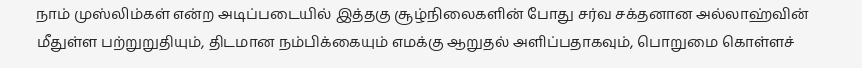நாம் முஸ்லிம்கள் என்ற அடிப்படையில் இத்தகு சூழ்நிலைகளின் போது சர்வ சக்தனான அல்லாஹ்வின் மீதுள்ள பற்றுறுதியும், திடமான நம்பிக்கையும் எமக்கு ஆறுதல் அளிப்பதாகவும், பொறுமை கொள்ளச்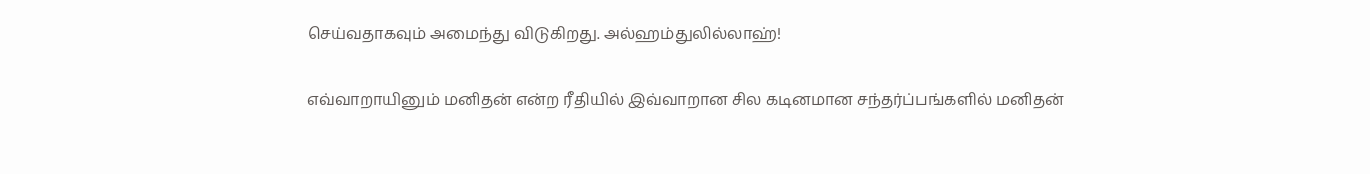செய்வதாகவும் அமைந்து விடுகிறது. அல்ஹம்துலில்லாஹ்!

எவ்வாறாயினும் மனிதன் என்ற ரீதியில் இவ்வாறான சில கடினமான சந்தர்ப்பங்களில் மனிதன்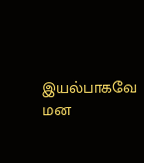இயல்பாகவே மன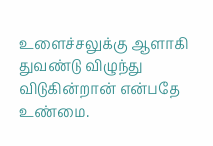உளைச்சலுக்கு ஆளாகி துவண்டு விழுந்து விடுகின்றான் என்பதே உண்மை.